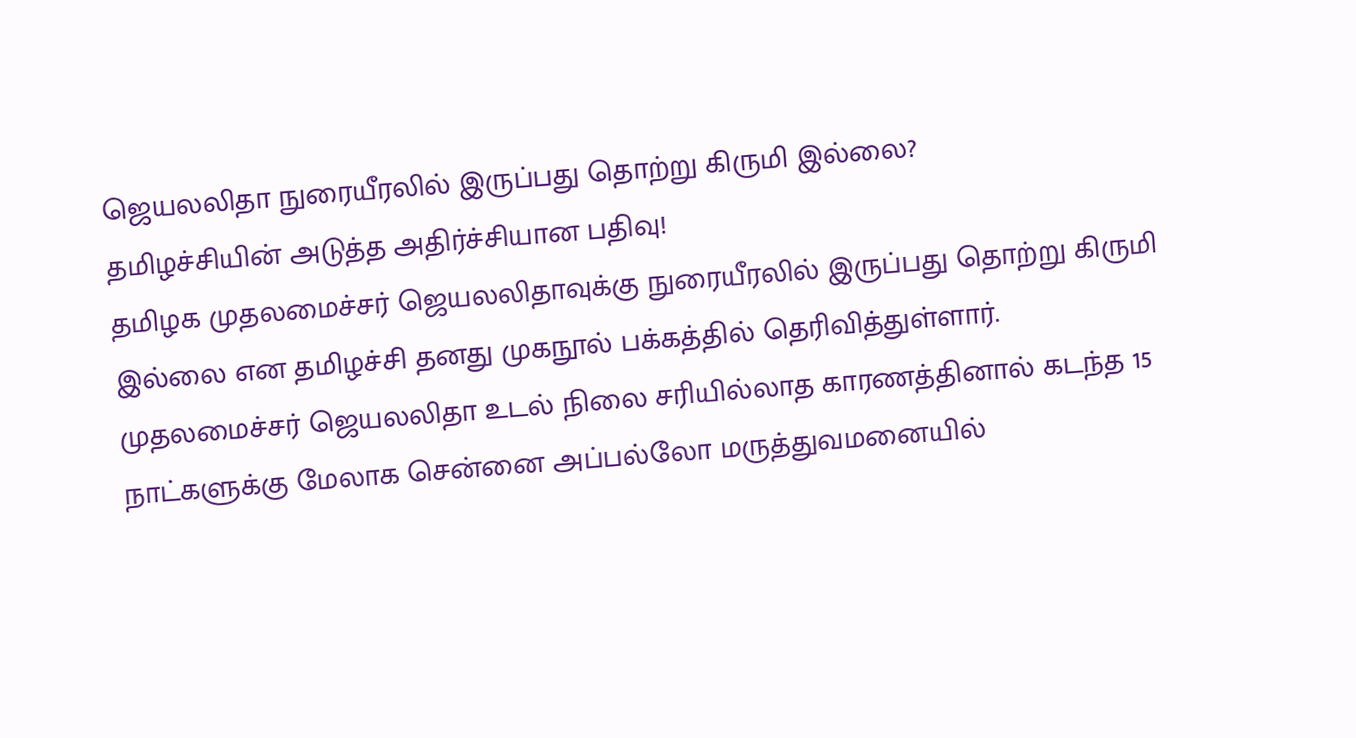ஜெயலலிதா நுரையீரலில் இருப்பது தொற்று கிருமி இல்லை?
தமிழச்சியின் அடுத்த அதிர்ச்சியான பதிவு!
தமிழக முதலமைச்சர் ஜெயலலிதாவுக்கு நுரையீரலில் இருப்பது தொற்று கிருமி இல்லை என தமிழச்சி தனது முகநூல் பக்கத்தில் தெரிவித்துள்ளார்.
முதலமைச்சர் ஜெயலலிதா உடல் நிலை சரியில்லாத காரணத்தினால் கடந்த 15 நாட்களுக்கு மேலாக சென்னை அப்பல்லோ மருத்துவமனையில்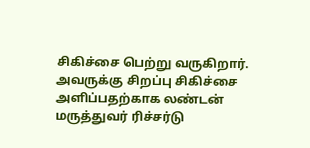சிகிச்சை பெற்று வருகிறார்.
அவருக்கு சிறப்பு சிகிச்சை அளிப்பதற்காக லண்டன் மருத்துவர் ரிச்சர்டு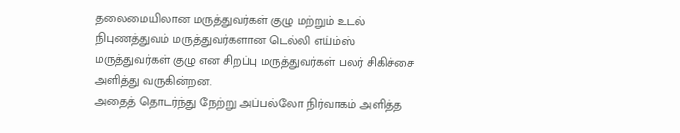தலைமையிலான மருத்துவர்கள் குழு மற்றும் உடல் நிபுணத்துவம் மருத்துவர்களான டெல்லி எய்ம்ஸ் மருத்துவர்கள் குழு என சிறப்பு மருத்துவர்கள் பலர் சிகிச்சை அளித்து வருகின்றன.
அதைத் தொடர்ந்து நேற்று அப்பல்லோ நிர்வாகம் அளித்த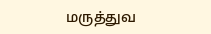மருத்துவ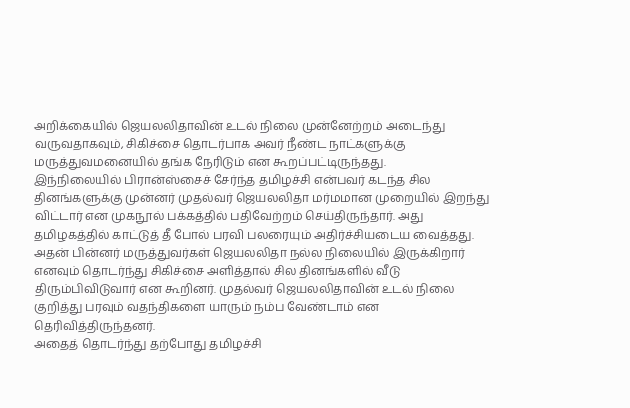அறிக்கையில் ஜெயலலிதாவின் உடல் நிலை முன்னேற்றம் அடைந்து வருவதாகவும், சிகிச்சை தொடர்பாக அவர் நீண்ட நாட்களுக்கு மருத்துவமனையில் தங்க நேரிடும் என கூறப்பட்டிருந்தது.
இந்நிலையில் பிரான்ஸ்சைச் சேர்ந்த தமிழச்சி என்பவர் கடந்த சில தினங்களுக்கு முன்னர் முதல்வர் ஜெயலலிதா மர்மமான முறையில் இறந்து விட்டார் என முகநூல் பக்கத்தில் பதிவேற்றம் செய்திருந்தார். அது தமிழகத்தில் காட்டுத் தீ போல் பரவி பலரையும் அதிர்ச்சியடைய வைத்தது.
அதன் பின்னர் மருத்துவர்கள் ஜெயலலிதா நல்ல நிலையில் இருக்கிறார் எனவும் தொடர்ந்து சிகிச்சை அளித்தால் சில தினங்களில் வீடு திரும்பிவிடுவார் என கூறினர். முதல்வர் ஜெயலலிதாவின் உடல் நிலை குறித்து பரவும் வதந்திகளை யாரும் நம்ப வேண்டாம் என தெரிவித்திருந்தனர்.
அதைத் தொடர்ந்து தற்போது தமிழச்சி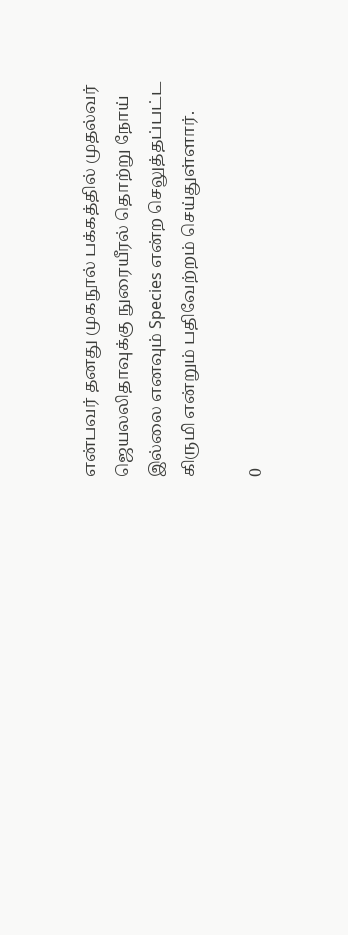என்பவர் தனது முகநூல் பக்கத்தில் முதல்வர் ஜெயலலிதாவுக்கு நுரையீரல் தொற்று நோய் இல்லை எனவும் Species என்ற செலுத்தப்பட்ட கிருமி என்றும் பதிவேற்றம் செய்துள்ளார்.

0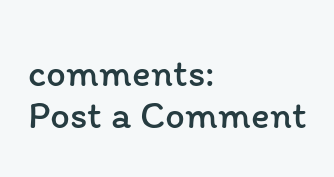comments:
Post a Comment